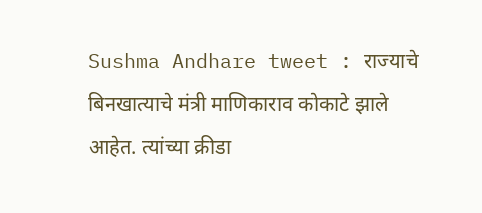Sushma Andhare tweet : राज्याचे बिनखात्याचे मंत्री माणिकाराव कोकाटे झाले आहेत. त्यांच्या क्रीडा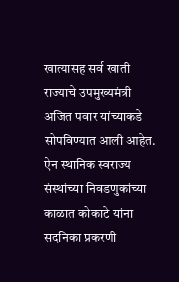खात्यासह सर्व खाती राज्याचे उपमुख्यमंत्री अजित पवार यांच्याकडे सोपविण्यात आली आहेत. ऐन स्थानिक स्वराज्य संस्थांच्या निवडणुकांच्या काळात कोकाटे यांना सदनिका प्रकरणी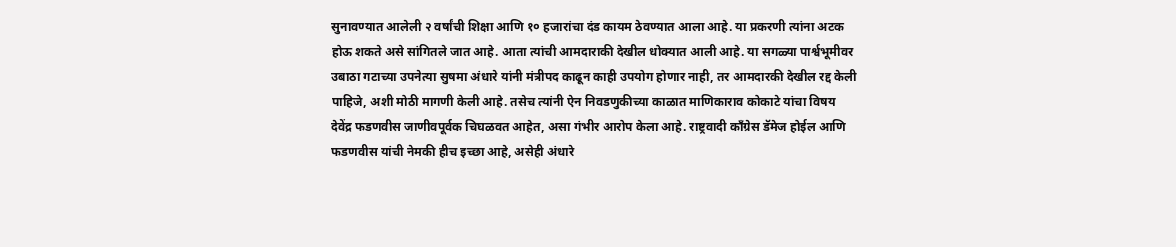सुनावण्यात आलेली २ वर्षांची शिक्षा आणि १० हजारांचा दंड कायम ठेवण्यात आला आहे. या प्रकरणी त्यांना अटक होऊ शकते असे सांगितले जात आहे. आता त्यांची आमदाराकी देखील धोक्यात आली आहे. या सगळ्या पार्श्वभूमीवर उबाठा गटाच्या उपनेत्या सुषमा अंधारे यांनी मंत्रीपद काढून काही उपयोग होणार नाही, तर आमदारकी देखील रद्द केली पाहिजे, अशी मोठी मागणी केली आहे. तसेच त्यांनी ऐन निवडणुकीच्या काळात माणिकाराव कोकाटे यांचा विषय देवेंद्र फडणवीस जाणीवपूर्वक चिघळवत आहेत, असा गंभीर आरोप केला आहे. राष्ट्रवादी काँग्रेस डॅमेज होईल आणि फडणवीस यांची नेमकी हीच इच्छा आहे, असेही अंधारे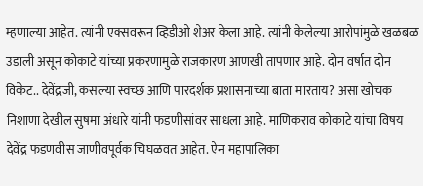म्हणाल्या आहेत. त्यांनी एक्सवरून व्हिडीओ शेअर केला आहे. त्यांनी केलेल्या आरोपांमुळे खळबळ उडाली असून कोकाटे यांच्या प्रकरणामुळे राजकारण आणखी तापणार आहे. दोन वर्षात दोन विकेट.. देवेंद्रजी, कसल्या स्वच्छ आणि पारदर्शक प्रशासनाच्या बाता मारताय? असा खोचक निशाणा देखील सुषमा अंधारे यांनी फडणीसांवर साधला आहे. माणिकराव कोकाटे यांचा विषय देवेंद्र फडणवीस जाणीवपूर्वक चिघळवत आहेत. ऐन महापालिका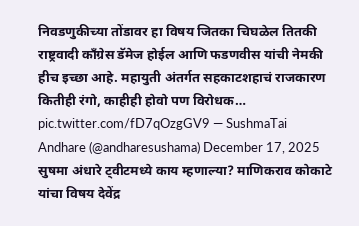निवडणुकीच्या तोंडावर हा विषय जितका चिघळेल तितकी राष्ट्रवादी काँग्रेस डॅमेज होईल आणि फडणवीस यांची नेमकी हीच इच्छा आहे. महायुती अंतर्गत सहकाटशहाचं राजकारण कितीही रंगो, काहीही होवो पण विरोधक… pic.twitter.com/fD7qOzgGV9 — SushmaTai Andhare (@andharesushama) December 17, 2025 सुषमा अंधारे ट्वीटमध्ये काय म्हणाल्या? माणिकराव कोकाटे यांचा विषय देवेंद्र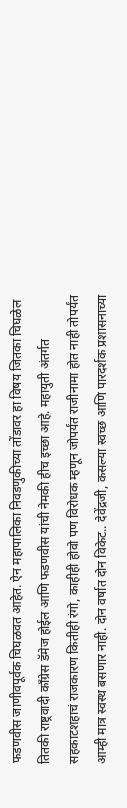फडणवीस जाणीवपूर्वक चिघळवत आहेत. ऐन महापालिका निवडणुकीच्या तोंडावर हा विषय जितका चिघळेल तितकी राष्ट्रवादी काँग्रेस डॅमेज होईल आणि फडणवीस यांची नेमकी हीच इच्छा आहे. महायुती अंतर्गत सहकाटशहाचं राजकारण कितीही रंगो, काहीही होवो पण विरोधक म्हणून जोपर्यंत राजीनामा होत नाही तोपर्यंत आम्ही मात्र स्वस्थ बसणार नाही. दोन वर्षात दोन विकेट.. देवेंद्रजी, कसल्या स्वच्छ आणि पारदर्शक प्रशासनाच्या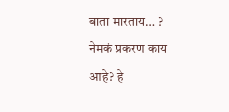बाता मारताय… ? नेमकं प्रकरण काय आहे? हे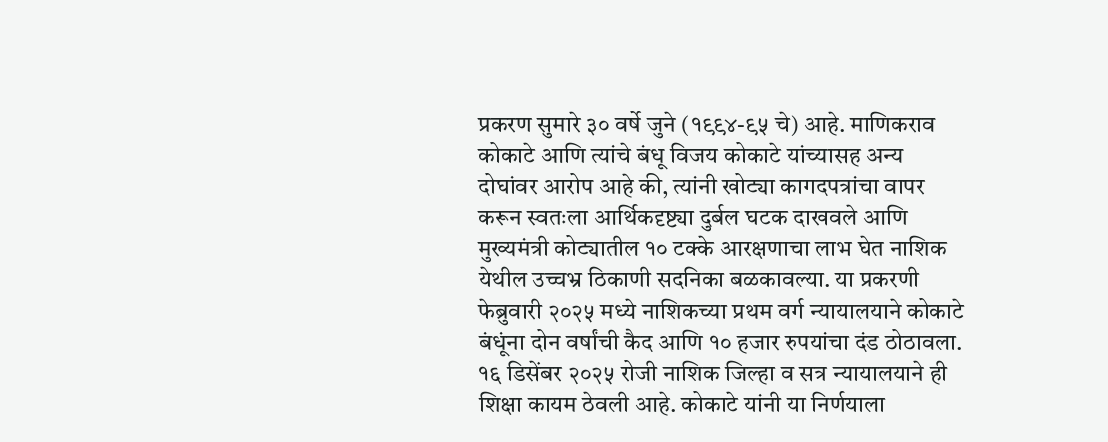प्रकरण सुमारे ३० वर्षे जुने (१९९४-९५ चे) आहे. माणिकराव कोकाटे आणि त्यांचे बंधू विजय कोकाटे यांच्यासह अन्य दोघांवर आरोप आहे की, त्यांनी खोट्या कागदपत्रांचा वापर करून स्वतःला आर्थिकदृष्ट्या दुर्बल घटक दाखवले आणि मुख्यमंत्री कोट्यातील १० टक्के आरक्षणाचा लाभ घेत नाशिक येथील उच्चभ्र ठिकाणी सदनिका बळकावल्या. या प्रकरणी फेब्रुवारी २०२५ मध्ये नाशिकच्या प्रथम वर्ग न्यायालयाने कोकाटे बंधूंना दोन वर्षांची कैद आणि १० हजार रुपयांचा दंड ठोठावला. १६ डिसेंबर २०२५ रोजी नाशिक जिल्हा व सत्र न्यायालयाने ही शिक्षा कायम ठेवली आहे. कोकाटे यांनी या निर्णयाला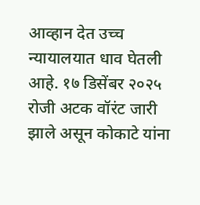आव्हान देत उच्च न्यायालयात धाव घेतली आहे. १७ डिसेंबर २०२५ रोजी अटक वॉरंट जारी झाले असून कोकाटे यांना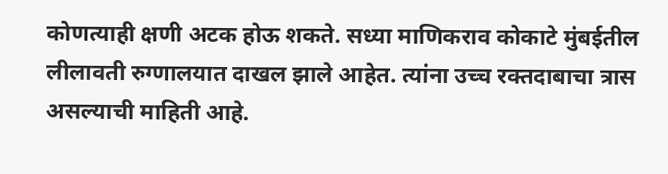कोणत्याही क्षणी अटक होऊ शकते. सध्या माणिकराव कोकाटे मुंबईतील लीलावती रुग्णालयात दाखल झाले आहेत. त्यांना उच्च रक्तदाबाचा त्रास असल्याची माहिती आहे.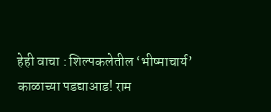हेही वाचा : शिल्पकलेतील ‘भीष्माचार्य’ काळाच्या पडद्याआड! राम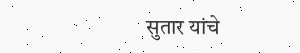सुतार यांचे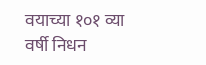वयाच्या १०१ व्या वर्षी निधन